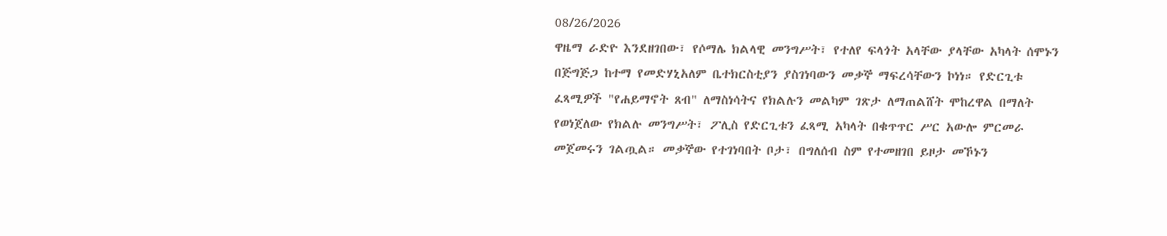08/26/2026
ዋዜማ ራድዮ እንደዘገበው፣ የሶማሌ ክልላዊ መንግሥት፣ የተለየ ፍላጎት አላቸው ያላቸው አካላት ሰሞኑን በጅግጅጋ ከተማ የመድሃኒአለም ቤተክርስቲያን ያስገነባውን መቃኞ ማፍረሳቸውን ኮነነ። የድርጊቱ ፈጻሚዎች "የሐይማኖት ጸብ" ለማስነሳትና የክልሉን መልካም ገጽታ ለማጠልሸት ሞከረዋል በማለት የወነጀለው የክልሉ መንግሥት፣ ፖሊስ የድርጊቱን ፈጻሚ አካላት በቁጥጥር ሥር አውሎ ምርመራ መጀመሩን ገልጧል። መቃኞው የተገነባበት ቦታ፣ በግለሰብ ስም የተመዘገበ ይዞታ መኾኑን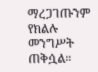ማረጋገጡንም የክልሉ መንግሥት ጠቅሷል።